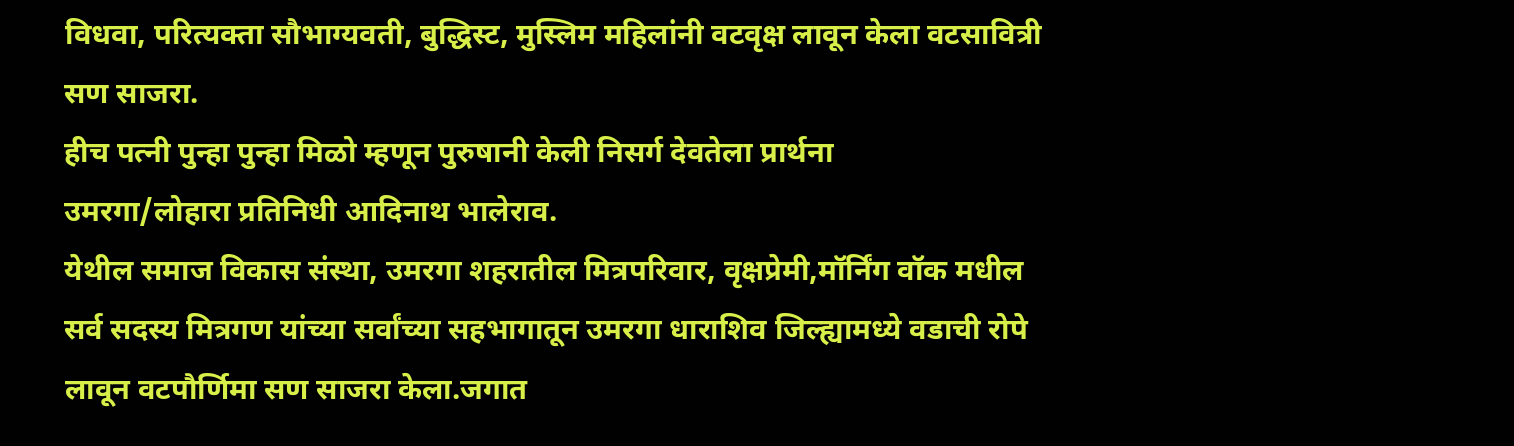विधवा, परित्यक्ता सौभाग्यवती, बुद्धिस्ट, मुस्लिम महिलांनी वटवृक्ष लावून केला वटसावित्री सण साजरा.
हीच पत्नी पुन्हा पुन्हा मिळो म्हणून पुरुषानी केली निसर्ग देवतेला प्रार्थना
उमरगा/लोहारा प्रतिनिधी आदिनाथ भालेराव.
येथील समाज विकास संस्था, उमरगा शहरातील मित्रपरिवार, वृक्षप्रेमी,मॉर्निंग वॉक मधील सर्व सदस्य मित्रगण यांच्या सर्वांच्या सहभागातून उमरगा धाराशिव जिल्ह्यामध्ये वडाची रोपे लावून वटपौर्णिमा सण साजरा केला.जगात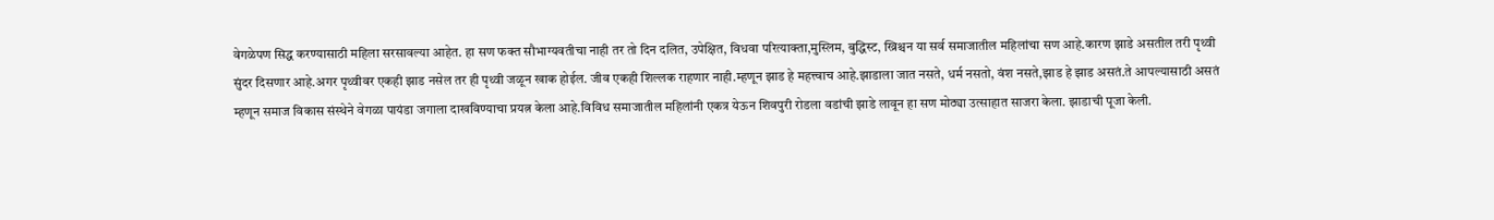वेगळेपण सिद्ध करण्यासाठी महिला सरसावल्या आहेत. हा सण फक्त सौभाग्यवतीचा नाही तर तो दिन दलित, उपेक्षित, विधवा परित्याक्ता,मुस्लिम, बुद्धिस्ट, ख्रिश्चन या सर्व समाजातील महिलांचा सण आहे.कारण झाडे असतील तरी पृथ्वी सुंदर दिसणार आहे.अगर पृथ्वीवर एकही झाड नसेल तर ही पृथ्वी जळून खाक होईल. जीव एकही शिल्लक राहणार नाही.म्हणून झाड हे महत्त्वाच आहे.झाडाला जात नसते, धर्म नसतो, वंश नसते,झाड हे झाड असतं.ते आपल्यासाठी असतं
म्हणून समाज विकास संस्थेने वेगळा पायंडा जगाला दाखविण्याचा प्रयत्न केला आहे.विविध समाजातील महिलांनी एकत्र येऊन शिवपुरी रोडला वडांची झाडे लावून हा सण मोठ्या उत्साहात साजरा केला. झाडाची पूजा केली.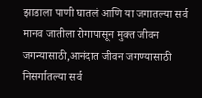झाडाला पाणी घातलं आणि या जगातल्या सर्व मानव जातीला रोगापासून मुक्त जीवन जगन्यासाठी,आनंदात जीवन जगण्यासाठी निसर्गातल्या सर्व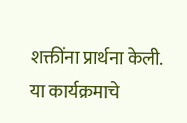शक्तींना प्रार्थना केली. या कार्यक्रमाचे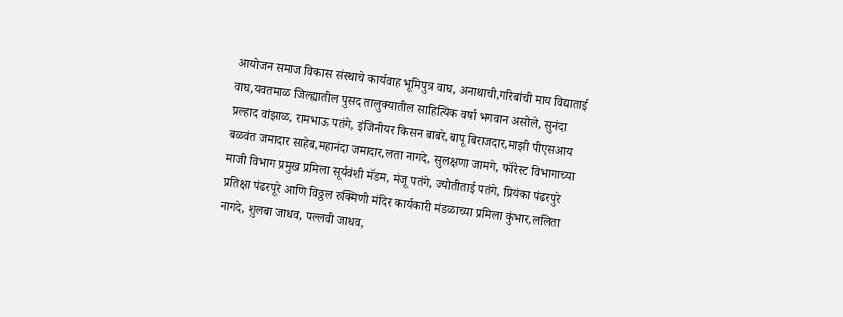आयोजन समाज विकास संस्थाचे कार्यवाह भूमिपुत्र वाघ, अनाथाची,गरिबांची माय विद्याताई वाघ,यवतमाळ जिल्ह्यातील पुसद तालुक्यातील साहित्यिक वर्षा भगवान असोले, सुनंदा प्रल्हाद वांझाळ, रामभाऊ पतंगे, इंजिनीयर किसन बाबरे,बापू बिराजदार,माझी पीएसआय बळवंत जमादार साहेब,महानंदा जमादार,लता नागदे, सुलक्षणा जामगे, फॉरेस्ट विभागाच्या माजी विभाग प्रमुख प्रमिला सूर्यवंशी मॅडम, मंजू पतंगे, ज्योतीताई पतंगे, प्रियंका पंढरपुरे प्रतिक्षा पंढरपूरे आणि विठ्ठल रुक्मिणी मंदिर कार्यकारी मंडळाच्या प्रमिला कुंभार,ललिता नागदे, शुलबा जाधव, पल्लवी जाधव,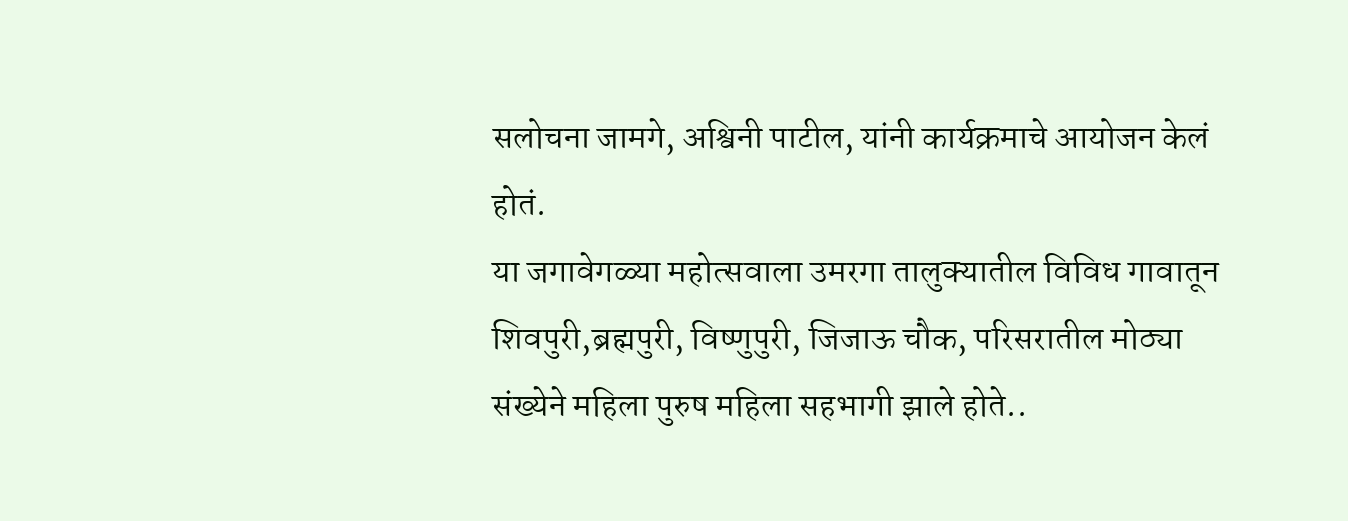सलोचना जामगे, अश्विनी पाटील, यांनी कार्यक्रमाचे आयोजन केलं होतं.
या जगावेगळ्या महोत्सवाला उमरगा तालुक्यातील विविध गावातून शिवपुरी,ब्रह्मपुरी, विष्णुपुरी, जिजाऊ चौक, परिसरातील मोठ्या संख्येने महिला पुरुष महिला सहभागी झाले होते..